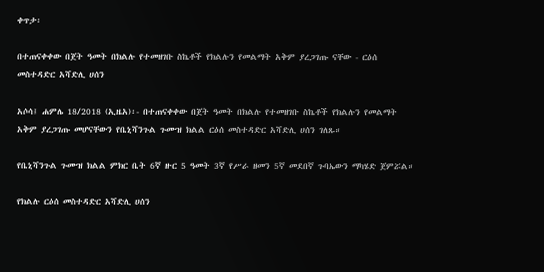ቀጥታ፡

በተጠናቀቀው በጀት ዓመት በክልሉ የተመዘገቡ ስኬቶች የክልሉን የመልማት አቅም ያረጋገጡ ናቸው - ርዕሰ መስተዳድር አሻድሊ ሀሰን

አሶሳ፤ ሐምሌ 18/2018 (ኢዜአ)፡- በተጠናቀቀው በጀት ዓመት በክልሉ የተመዘገቡ ስኬቶች የክልሉን የመልማት አቅም ያረጋገጡ መሆናቸውን የቤኒሻንጉል ጉሙዝ ክልል ርዕሰ መስተዳድር አሻድሊ ሀሰን ገለጹ።

የቤኒሻንጉል ጉሙዝ ክልል ምክር ቤት 6ኛ ዙር 5 ዓመት 3ኛ የሥራ ዘመን 5ኛ መደበኛ ጉባኤውን ማካሄድ ጀምሯል።

የክልሉ ርዕሰ መስተዳድር አሻድሊ ሀሰን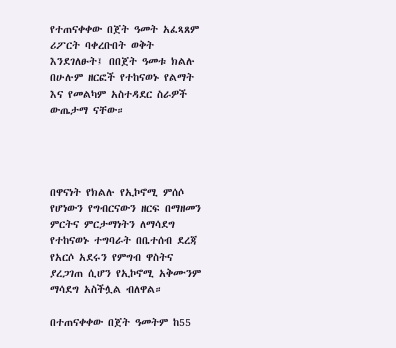የተጠናቀቀው በጀት ዓመት አፈጻጸም ሪፖርት ባቀረቡበት ወቅት እንደገለፁት፤ በበጀት ዓመቱ ክልሉ በሁሉም ዘርፎች የተከናወኑ የልማት እና የመልካም አስተዳደር ስራዎች ውጤታማ ናቸው።




በዋናነት የክልሉ የኢኮኖሚ ምሰሶ የሆነውን የግብርናውን ዘርፍ በማዘመን ምርትና ምርታማነትን ለማሳደግ የተከናወኑ ተግባራት በቤተሰብ ደረጃ የአርሶ አደሩን የምግብ ዋስትና ያረጋገጠ ሲሆን የኢኮኖሚ አቅሙንም ማሳደግ አስችሏል ብለዋል።

በተጠናቀቀው በጀት ዓመትም ከ55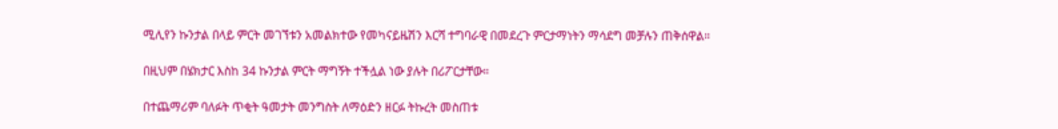ሚሊየን ኩንታል በላይ ምርት መገኘቱን አመልክተው የመካናይዜሽን እርሻ ተግባራዊ በመደረጉ ምርታማነትን ማሳደግ መቻሉን ጠቅሰዋል።

በዚህም በሄክታር እስከ 34 ኩንታል ምርት ማግኝት ተችሏል ነው ያሉት በሪፖርታቸው።

በተጨማሪም ባለፉት ጥቂት ዓመታት መንግስት ለማዕድን ዘርፉ ትኩረት መስጠቱ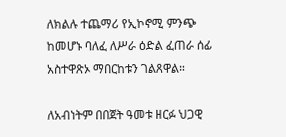ለክልሉ ተጨማሪ የኢኮኖሚ ምንጭ ከመሆኑ ባለፈ ለሥራ ዕድል ፈጠራ ሰፊ አስተዋጽኦ ማበርከቱን ገልጸዋል።

ለአብነትም በበጀት ዓመቱ ዘርፉ ህጋዊ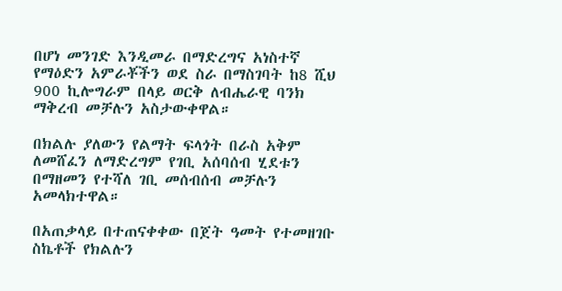በሆነ መንገድ እንዲመራ በማድረግና አነስተኛ የማዕድን አምራቾችን ወደ ስራ በማስገባት ከ8 ሺህ 900 ኪሎግራም በላይ ወርቅ ለብሔራዊ ባንክ ማቅረብ መቻሉን አስታውቀዋል።

በክልሉ ያለውን የልማት ፍላጎት በራስ አቅም ለመሸፈን ለማድረግም የገቢ አሰባሰብ ሂደቱን በማዘመን የተሻለ ገቢ መሰብሰብ መቻሉን አመላክተዋል።

በአጠቃላይ በተጠናቀቀው በጀት ዓመት የተመዘገቡ ስኬቶች የክልሉን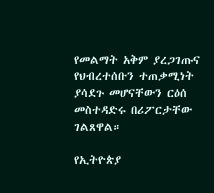የመልማት አቅም ያረጋገጡና የህብረተሰቡን ተጠቃሚነት ያሳደጉ መሆናቸውን ርዕሰ መስተዳድሩ በሪፖርታቸው ገልጸዋል።

የኢትዮጵያ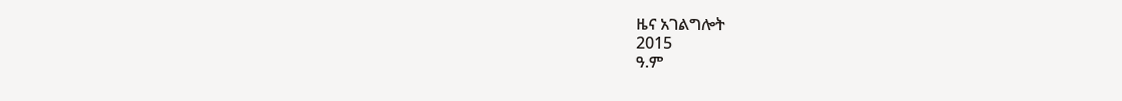ዜና አገልግሎት
2015
ዓ.ም